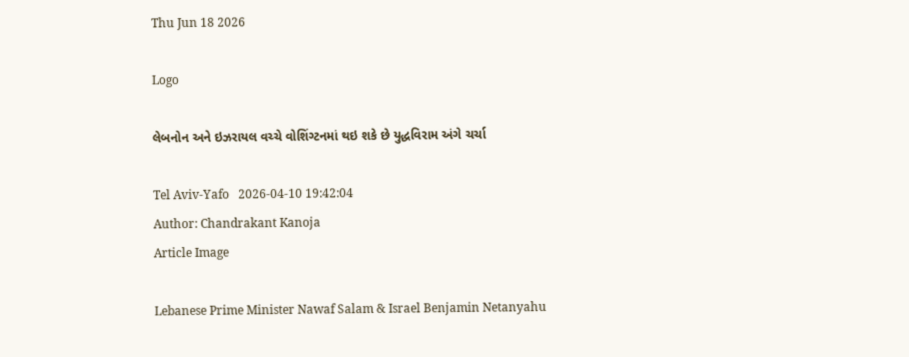Thu Jun 18 2026

Logo

લેબનોન અને ઇઝરાયલ વચ્ચે વોશિંગ્ટનમાં થઇ શકે છે યુદ્ધવિરામ અંગે ચર્ચા

Tel Aviv-Yafo   2026-04-10 19:42:04
Author: Chandrakant Kanoja
Article Image

Lebanese Prime Minister Nawaf Salam & Israel Benjamin Netanyahu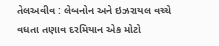તેલઅવીવ : લેબનોન અને ઇઝરાયલ વચ્ચે વધતા તણાવ દરમિયાન એક મોટો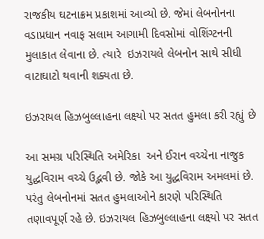રાજકીય ઘટનાક્રમ પ્રકાશમાં આવ્યો છે. જેમાં લેબનોનના વડાપ્રધાન નવાફ સલામ આગામી દિવસોમાં વોશિંગ્ટનની મુલાકાત લેવાના છે. ત્યારે  ઇઝરાયલે લેબનોન સાથે સીધી વાટાઘાટો થવાની શક્યતા છે.

ઇઝરાયલ હિઝબુલ્લાહના લક્ષ્યો પર સતત હુમલા કરી રહ્યું છે

આ સમગ્ર પરિસ્થિતિ અમેરિકા  અને ઈરાન વચ્ચેના નાજુક યુદ્ધવિરામ વચ્ચે ઉદ્ભવી છે. જોકે આ યુદ્ધવિરામ અમલમાં છે. પરંતુ લેબનોનમાં સતત હુમલાઓને કારણે પરિસ્થિતિ તણાવપૂર્ણ રહે છે. ઇઝરાયલ હિઝબુલ્લાહના લક્ષ્યો પર સતત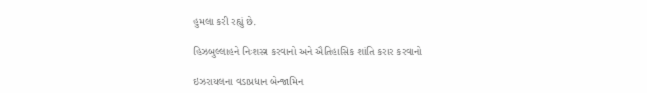હુમલા કરી રહ્યું છે.

હિઝબુલ્લાહને નિઃશસ્ત્ર કરવાનો અને ઐતિહાસિક શાંતિ કરાર કરવાનો

ઇઝરાયલના વડાપ્રધાન બેન્જામિન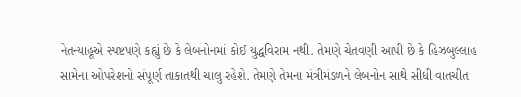નેતન્યાહૂએ સ્પષ્ટપણે કહ્યું છે કે લેબનોનમાં કોઈ યુદ્ધવિરામ નથી. તેમણે ચેતવણી આપી છે કે હિઝબુલ્લાહ સામેના ઓપરેશનો સંપૂર્ણ તાકાતથી ચાલુ રહેશે. તેમણે તેમના મંત્રીમંડળને લેબનોન સાથે સીધી વાતચીત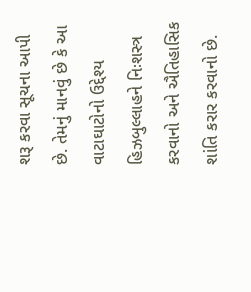શરૂ કરવા સૂચના આપી છે. તેમનું માનવું છે કે આ વાટાઘાટોનો ઉદ્દેશ્ય હિઝબુલ્લાહને નિઃશસ્ત્ર કરવાનો અને ઐતિહાસિક શાંતિ કરાર કરવાનો છે.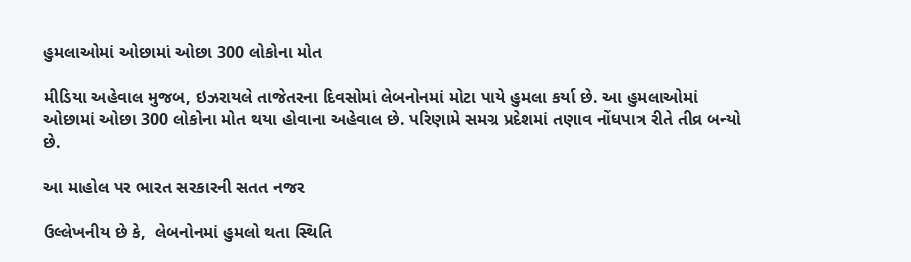હુમલાઓમાં ઓછામાં ઓછા 300 લોકોના મોત

મીડિયા અહેવાલ મુજબ, ઇઝરાયલે તાજેતરના દિવસોમાં લેબનોનમાં મોટા પાયે હુમલા કર્યા છે. આ હુમલાઓમાં ઓછામાં ઓછા 300 લોકોના મોત થયા હોવાના અહેવાલ છે. પરિણામે સમગ્ર પ્રદેશમાં તણાવ નોંધપાત્ર રીતે તીવ્ર બન્યો છે.

આ માહોલ પર ભારત સરકારની સતત નજર

ઉલ્લેખનીય છે કે,  લેબનોનમાં હુમલો થતા સ્થિતિ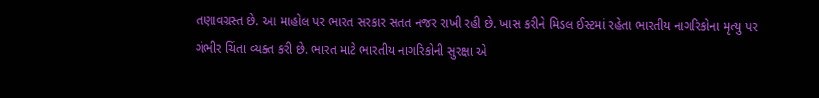તણાવગ્રસ્ત છે. આ માહોલ પર ભારત સરકાર સતત નજર રાખી રહી છે. ખાસ કરીને મિડલ ઈસ્ટમાં રહેતા ભારતીય નાગરિકોના મૃત્યુ પર ગંભીર ચિંતા વ્યક્ત કરી છે. ભારત માટે ભારતીય નાગરિકોની સુરક્ષા એ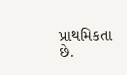પ્રાથમિકતા છે.